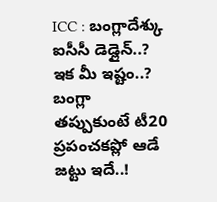ICC : బంగ్లాదేశ్కు ఐసీసీ డెడ్లైన్..? ఇక మీ ఇష్టం..? బంగ్లా తప్పుకుంటే టీ20 ప్రపంచకప్లో ఆడే జట్టు ఇదే..!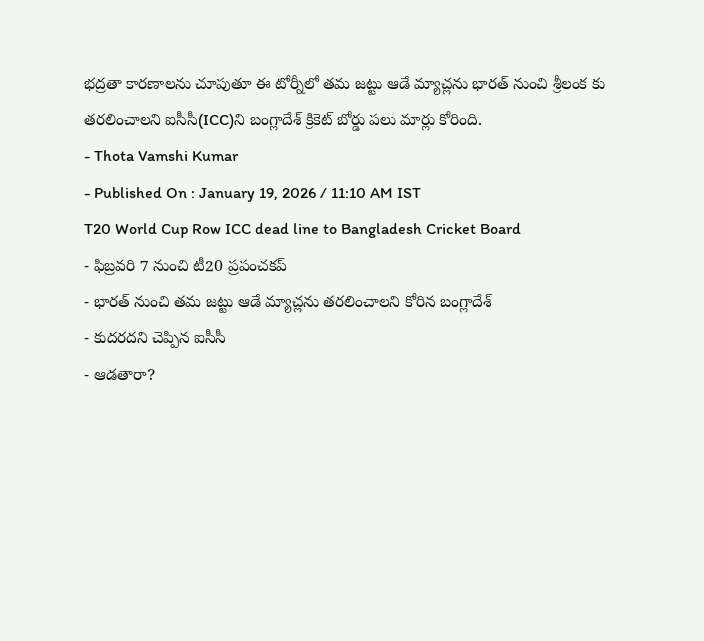భద్రతా కారణాలను చూపుతూ ఈ టోర్నీలో తమ జట్టు ఆడే మ్యాచ్లను భారత్ నుంచి శ్రీలంక కు తరలించాలని ఐసీసీ(ICC)ని బంగ్లాదేశ్ క్రికెట్ బోర్డు పలు మార్లు కోరింది.
- Thota Vamshi Kumar
- Published On : January 19, 2026 / 11:10 AM IST
T20 World Cup Row ICC dead line to Bangladesh Cricket Board
- ఫిబ్రవరి 7 నుంచి టీ20 ప్రపంచకప్
- భారత్ నుంచి తమ జట్టు ఆడే మ్యాచ్లను తరలించాలని కోరిన బంగ్లాదేశ్
- కుదరదని చెప్పిన ఐసీసీ
- ఆడతారా?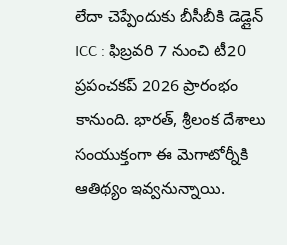లేదా చెప్పేందుకు బీసీబీకి డెడ్లైన్
ICC : ఫిబ్రవరి 7 నుంచి టీ20 ప్రపంచకప్ 2026 ప్రారంభం కానుంది. భారత్, శ్రీలంక దేశాలు సంయుక్తంగా ఈ మెగాటోర్నీకి ఆతిథ్యం ఇవ్వనున్నాయి.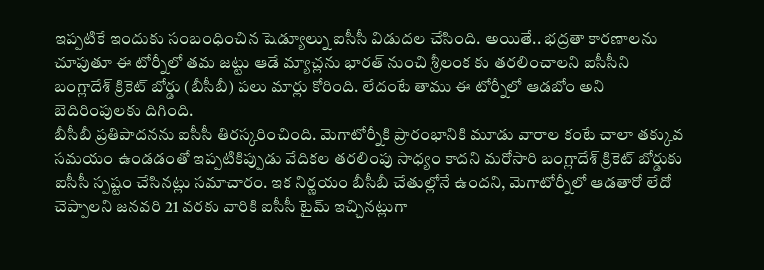ఇప్పటికే ఇందుకు సంబంధించిన షెడ్యూల్ను ఐసీసీ విడుదల చేసింది. అయితే.. భద్రతా కారణాలను చూపుతూ ఈ టోర్నీలో తమ జట్టు ఆడే మ్యాచ్లను భారత్ నుంచి శ్రీలంక కు తరలించాలని ఐసీసీని బంగ్లాదేశ్ క్రికెట్ బోర్డు (బీసీబీ) పలు మార్లు కోరింది. లేదంటే తాము ఈ టోర్నీలో ఆడబోం అని బెదిరింపులకు దిగింది.
బీసీబీ ప్రతిపాదనను ఐసీసీ తిరస్కరించింది. మెగాటోర్నీకి ప్రారంభానికి మూడు వారాల కంటే చాలా తక్కువ సమయం ఉండడంతో ఇప్పటికిప్పుడు వేదికల తరలింపు సాధ్యం కాదని మరోసారి బంగ్లాదేశ్ క్రికెట్ బోర్డుకు ఐసీసీ స్పష్టం చేసినట్లు సమాచారం. ఇక నిర్ణయం బీసీబీ చేతుల్లోనే ఉందని, మెగాటోర్నీలో ఆడతారో లేదో చెప్పాలని జనవరి 21 వరకు వారికి ఐసీసీ టైమ్ ఇచ్చినట్లుగా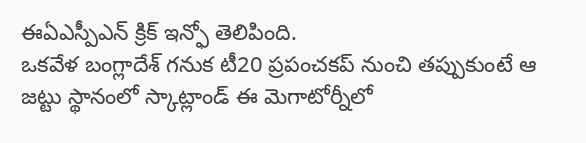ఈఏఎస్పీఎన్ క్రిక్ ఇన్ఫో తెలిపింది.
ఒకవేళ బంగ్లాదేశ్ గనుక టీ20 ప్రపంచకప్ నుంచి తప్పుకుంటే ఆ జట్టు స్థానంలో స్కాట్లాండ్ ఈ మెగాటోర్నీలో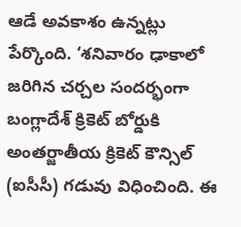ఆడే అవకాశం ఉన్నట్లు పేర్కొంది. ‘శనివారం ఢాకాలో జరిగిన చర్చల సందర్భంగా బంగ్లాదేశ్ క్రికెట్ బోర్డుకి అంతర్జాతీయ క్రికెట్ కౌన్సిల్ (ఐసీసీ) గడువు విధించింది. ఈ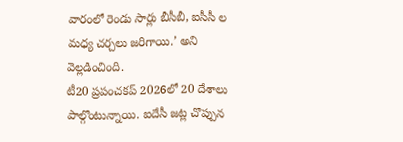వారంలో రెండు సార్లు బీసీబీ, ఐసీసీ ల మధ్య చర్చలు జరిగాయి.’ అని వెల్లడించింది.
టీ20 ప్రపంచకప్ 2026లో 20 దేశాలు పాల్గొంటున్నాయి. ఐదేసీ జట్ల చొప్పున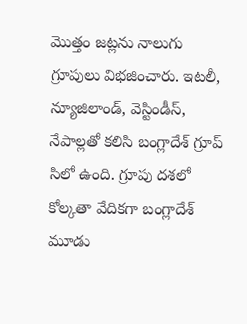మొత్తం జట్లను నాలుగు గ్రూపులు విభజించారు. ఇటలీ, న్యూజిలాండ్, వెస్టిండీస్, నేపాల్లతో కలిసి బంగ్లాదేశ్ గ్రూప్ సిలో ఉంది. గ్రూపు దశలో కోల్కతా వేదికగా బంగ్లాదేశ్ మూడు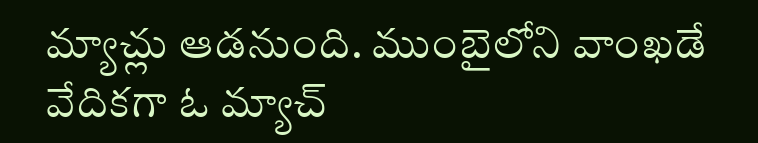మ్యాచ్లు ఆడనుంది. ముంబైలోని వాంఖడే వేదికగా ఓ మ్యాచ్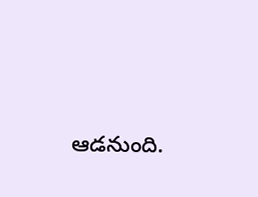ఆడనుంది.